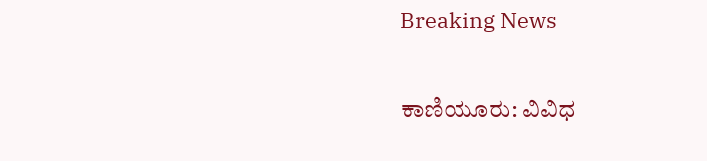Breaking News

ಕಾಣಿಯೂರು: ವಿವಿಧ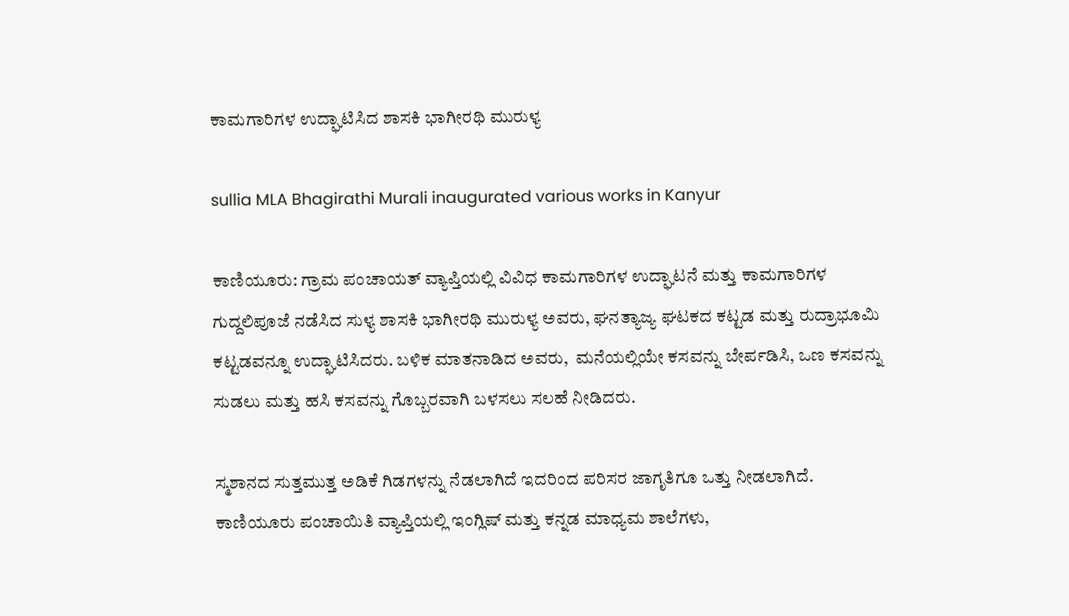ಕಾಮಗಾರಿಗಳ ಉದ್ಘಾಟಿಸಿದ ಶಾಸಕಿ ಭಾಗೀರಥಿ ಮುರುಳ್ಯ

sullia MLA Bhagirathi Murali inaugurated various works in Kanyur

ಕಾಣಿಯೂರು: ಗ್ರಾಮ ಪಂಚಾಯತ್ ವ್ಯಾಪ್ತಿಯಲ್ಲಿ ವಿವಿಧ ಕಾಮಗಾರಿಗಳ ಉದ್ಘಾಟನೆ ಮತ್ತು ಕಾಮಗಾರಿಗಳ ಗುದ್ದಲಿಪೂಜೆ ನಡೆಸಿದ ಸುಳ್ಯ ಶಾಸಕಿ ಭಾಗೀರಥಿ ಮುರುಳ್ಯ ಅವರು, ಘನತ್ಯಾಜ್ಯ ಘಟಕದ ಕಟ್ಟಡ ಮತ್ತು ರುದ್ರಾಭೂಮಿ ಕಟ್ಟಡವನ್ನೂ ಉದ್ಘಾಟಿಸಿದರು. ಬಳಿಕ ಮಾತನಾಡಿದ ಅವರು,  ಮನೆಯಲ್ಲಿಯೇ ಕಸವನ್ನು ಬೇರ್ಪಡಿಸಿ, ಒಣ ಕಸವನ್ನು ಸುಡಲು ಮತ್ತು ಹಸಿ ಕಸವನ್ನು ಗೊಬ್ಬರವಾಗಿ ಬಳಸಲು ಸಲಹೆ ನೀಡಿದರು.

ಸ್ಮಶಾನದ ಸುತ್ತಮುತ್ತ ಅಡಿಕೆ ಗಿಡಗಳನ್ನು ನೆಡಲಾಗಿದೆ ಇದರಿಂದ ಪರಿಸರ ಜಾಗೃತಿಗೂ ಒತ್ತು ನೀಡಲಾಗಿದೆ. ಕಾಣಿಯೂರು ಪಂಚಾಯಿತಿ ವ್ಯಾಪ್ತಿಯಲ್ಲಿ ಇಂಗ್ಲಿಷ್ ಮತ್ತು ಕನ್ನಡ ಮಾಧ್ಯಮ ಶಾಲೆಗಳು,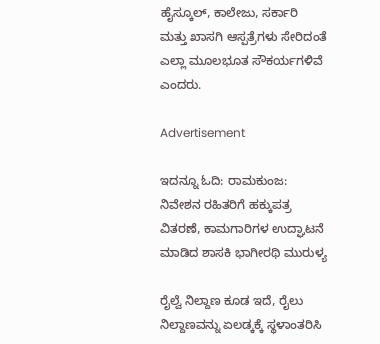ಹೈಸ್ಕೂಲ್, ಕಾಲೇಜು, ಸರ್ಕಾರಿ ಮತ್ತು ಖಾಸಗಿ ಆಸ್ಪತ್ರೆಗಳು ಸೇರಿದಂತೆ ಎಲ್ಲಾ ಮೂಲಭೂತ ಸೌಕರ್ಯಗಳಿವೆ ಎಂದರು.

Advertisement

ಇದನ್ನೂ ಓದಿ: ರಾಮಕುಂಜ: ನಿವೇಶನ ರಹಿತರಿಗೆ ಹಕ್ಕುಪತ್ರ ವಿತರಣೆ, ಕಾಮಗಾರಿಗಳ ಉದ್ಘಾಟನೆ ಮಾಡಿದ ಶಾಸಕಿ ಭಾಗೀರಥಿ ಮುರುಳ್ಯ

ರೈಲ್ವೆ ನಿಲ್ದಾಣ ಕೂಡ ಇದೆ, ರೈಲು ನಿಲ್ದಾಣವನ್ನು ಏಲಡ್ಕಕ್ಕೆ ಸ್ಥಳಾಂತರಿಸಿ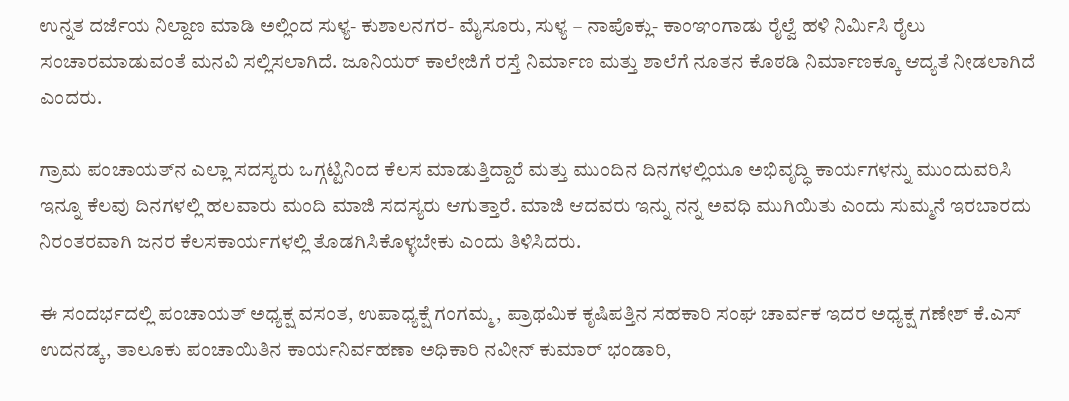ಉನ್ನತ ದರ್ಜೆಯ ನಿಲ್ದಾಣ ಮಾಡಿ ಅಲ್ಲಿಂದ ಸುಳ್ಯ- ಕುಶಾಲನಗರ- ಮೈಸೂರು, ಸುಳ್ಯ – ನಾಪೊಕ್ಲು- ಕಾಂಞಂಗಾಡು ರೈಲ್ವೆ ಹಳಿ ನಿರ್ಮಿಸಿ ರೈಲು ಸಂಚಾರಮಾಡುವಂತೆ ಮನವಿ ಸಲ್ಲಿಸಲಾಗಿದೆ. ಜೂನಿಯರ್ ಕಾಲೇಜಿಗೆ ರಸ್ತೆ ನಿರ್ಮಾಣ ಮತ್ತು ಶಾಲೆಗೆ ನೂತನ ಕೊಠಡಿ ನಿರ್ಮಾಣಕ್ಕೂ ಆದ್ಯತೆ ನೀಡಲಾಗಿದೆ ಎಂದರು.

ಗ್ರಾಮ ಪಂಚಾಯತ್‌ನ ಎಲ್ಲಾ ಸದಸ್ಯರು ಒಗ್ಗಟ್ಟಿನಿಂದ ಕೆಲಸ ಮಾಡುತ್ತಿದ್ದಾರೆ ಮತ್ತು ಮುಂದಿನ ದಿನಗಳಲ್ಲಿಯೂ ಅಭಿವೃದ್ಧಿ ಕಾರ್ಯಗಳನ್ನು ಮುಂದುವರಿಸಿ ಇನ್ನೂ ಕೆಲವು ದಿನಗಳಲ್ಲಿ ಹಲವಾರು ಮಂದಿ ಮಾಜಿ ಸದಸ್ಯರು ಆಗುತ್ತಾರೆ. ಮಾಜಿ ಆದವರು ಇನ್ನು ನನ್ನ ಅವಧಿ ಮುಗಿಯಿತು ಎಂದು ಸುಮ್ಮನೆ ಇರಬಾರದು ನಿರಂತರವಾಗಿ ಜನರ ಕೆಲಸಕಾರ್ಯಗಳಲ್ಲಿ ತೊಡಗಿಸಿಕೊಳ್ಳಬೇಕು ಎಂದು ತಿಳಿಸಿದರು.

ಈ ಸಂದರ್ಭದಲ್ಲಿ ಪಂಚಾಯತ್ ಅಧ್ಯಕ್ಷ ವಸಂತ, ಉಪಾಧ್ಯಕ್ಷೆ ಗಂಗಮ್ಮ, ಪ್ರಾಥಮಿಕ ಕೃಷಿಪತ್ತಿನ ಸಹಕಾರಿ ಸಂಘ ಚಾರ್ವಕ ಇದರ ಅಧ್ಯಕ್ಷ ಗಣೇಶ್ ಕೆ.ಎಸ್ ಉದನಡ್ಕ, ತಾಲೂಕು ಪಂಚಾಯಿತಿನ ಕಾರ್ಯನಿರ್ವಹಣಾ ಅಧಿಕಾರಿ ನವೀನ್ ಕುಮಾರ್ ಭಂಡಾರಿ,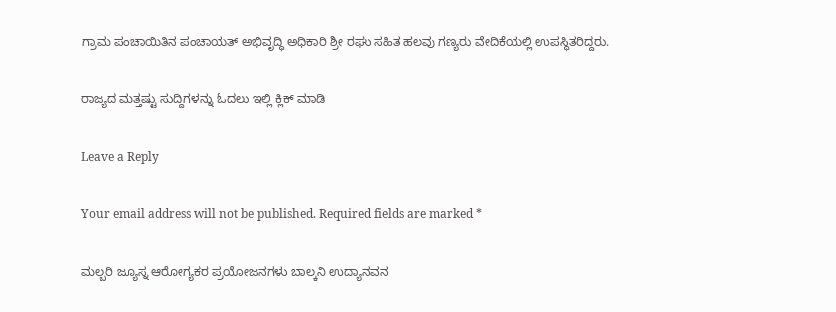ಗ್ರಾಮ ಪಂಚಾಯಿತಿನ ಪಂಚಾಯತ್ ಅಭಿವೃದ್ಧಿ ಅಧಿಕಾರಿ ಶ್ರೀ ರಘು ಸಹಿತ ಹಲವು ಗಣ್ಯರು ವೇದಿಕೆಯಲ್ಲಿ ಉಪಸ್ಥಿತರಿದ್ದರು.

ರಾಜ್ಯದ ಮತ್ತಷ್ಟು ಸುದ್ದಿಗಳನ್ನು ಓದಲು ಇಲ್ಲಿ ಕ್ಲಿಕ್‌ ಮಾಡಿ

Leave a Reply

Your email address will not be published. Required fields are marked *

ಮಲ್ಬರಿ ಜ್ಯೂಸ್ನ ಆರೋಗ್ಯಕರ ಪ್ರಯೋಜನಗಳು ಬಾಲ್ಕನಿ ಉದ್ಯಾನವನ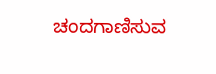ಚಂದಗಾಣಿಸುವ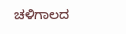ಚಳಿಗಾಲದ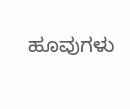ಹೂವುಗಳು